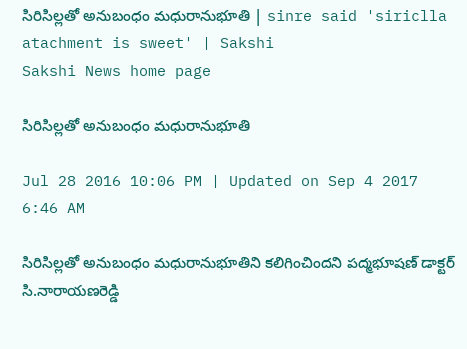సిరిసిల్లతో అనుబంధం మధురానుభూతి | sinre said 'siriclla atachment is sweet' | Sakshi
Sakshi News home page

సిరిసిల్లతో అనుబంధం మధురానుభూతి

Jul 28 2016 10:06 PM | Updated on Sep 4 2017 6:46 AM

సిరిసిల్లతో అనుబంధం మధురానుభూతిని కలిగించిందని పద్మభూషణ్‌ డాక్టర్‌ సి.నారాయణరెడ్డి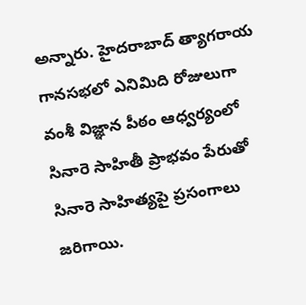అన్నారు. హైదరాబాద్‌ త్యాగరాయ గానసభలో ఎనిమిది రోజులుగా వంశీ విజ్ఞాన పీఠం ఆధ్వర్యంలో సినారె సాహితీ ప్రాభవం పేరుతో సినారె సాహిత్యపై ప్రసంగాలు జరిగాయి.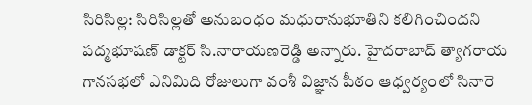సిరిసిల్ల: సిరిసిల్లతో అనుబంధం మధురానుభూతిని కలిగించిందని  పద్మభూషణ్‌ డాక్టర్‌ సి.నారాయణరెడ్డి అన్నారు. హైదరాబాద్‌ త్యాగరాయ గానసభలో ఎనిమిది రోజులుగా వంశీ విజ్ఞాన పీఠం ఆధ్వర్యంలో సినారె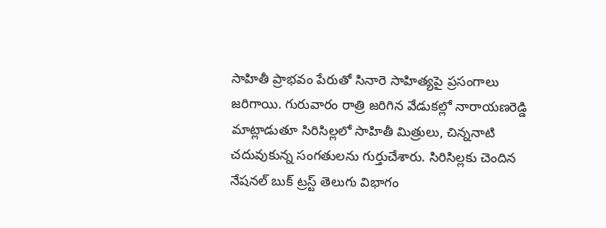సాహితీ ప్రాభవం పేరుతో సినారె సాహిత్యపై ప్రసంగాలు జరిగాయి. గురువారం రాత్రి జరిగిన వేడుకల్లో నారాయణరెడ్డి మాట్లాడుతూ సిరిసిల్లలో సాహితీ మిత్రులు, చిన్ననాటి చదువుకున్న సంగతులను గుర్తుచేశారు. సిరిసిల్లకు చెందిన నేషనల్‌ బుక్‌ ట్రస్ట్‌ తెలుగు విభాగం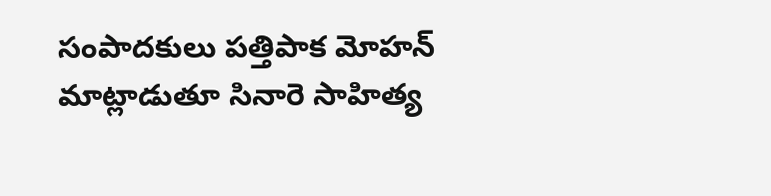సంపాదకులు పత్తిపాక మోహన్‌ మాట్లాడుతూ సినారె సాహిత్య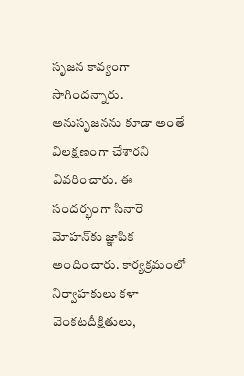సృజన కావ్యంగా సాగిందన్నారు. అనుసృజనను కూడా అంతే విలక్షణంగా చేశారని వివరించారు. ఈ సందర్భంగా సినారె మోహన్‌కు జ్ఞాపిక అందించారు. కార్యక్రమంలో నిర్వాహకులు కళా వెంకటదీక్షితులు,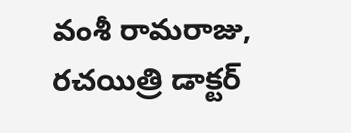వంశీ రామరాజు, రచయిత్రి డాక్టర్‌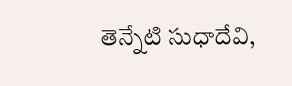తెన్నేటి సుధాదేవి,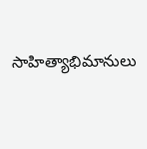సాహిత్యాభిమానులు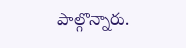పాల్గొన్నారు.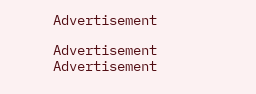Advertisement

Advertisement
Advertisement